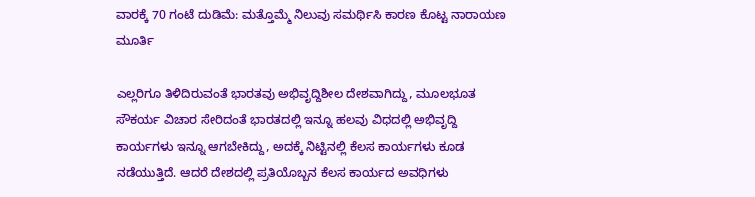ವಾರಕ್ಕೆ 70 ಗಂಟೆ ದುಡಿಮೆ: ಮತ್ತೊಮ್ಮೆ ನಿಲುವು ಸಮರ್ಥಿಸಿ ಕಾರಣ ಕೊಟ್ಟ ನಾರಾಯಣ ಮೂರ್ತಿ

ಎಲ್ಲರಿಗೂ ತಿಳಿದಿರುವಂತೆ ಭಾರತವು ಅಭಿವೃದ್ದಿಶೀಲ ದೇಶವಾಗಿದ್ದು, ಮೂಲಭೂತ ಸೌಕರ್ಯ ವಿಚಾರ ಸೇರಿದಂತೆ ಭಾರತದಲ್ಲಿ ಇನ್ನೂ ಹಲವು ವಿಧದಲ್ಲಿ ಅಭಿವೃದ್ದಿ ಕಾರ್ಯಗಳು ಇನ್ನೂ ಆಗಬೇಕಿದ್ದು, ಅದಕ್ಕೆ ನಿಟ್ಟಿನಲ್ಲಿ ಕೆಲಸ ಕಾರ್ಯಗಳು ಕೂಡ ನಡೆಯುತ್ತಿದೆ. ಆದರೆ ದೇಶದಲ್ಲಿ ಪ್ರತಿಯೊಬ್ಬನ ಕೆಲಸ ಕಾರ್ಯದ ಅವಧಿಗಳು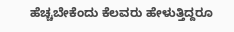ಹೆಚ್ಚಬೇಕೆಂದು ಕೆಲವರು ಹೇಳುತ್ತಿದ್ದರೂ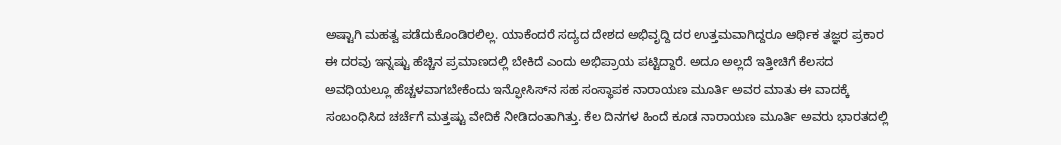ಅಷ್ಟಾಗಿ ಮಹತ್ವ ಪಡೆದುಕೊಂಡಿರಲಿಲ್ಲ. ಯಾಕೆಂದರೆ ಸದ್ಯದ ದೇಶದ ಅಭಿವೃದ್ದಿ ದರ ಉತ್ತಮವಾಗಿದ್ದರೂ ಆರ್ಥಿಕ ತಜ್ಞರ ಪ್ರಕಾರ ಈ ದರವು ಇನ್ನಷ್ಟು ಹೆಚ್ಚಿನ ಪ್ರಮಾಣದಲ್ಲಿ ಬೇಕಿದೆ ಎಂದು ಅಭಿಪ್ರಾಯ ಪಟ್ಟಿದ್ದಾರೆ. ಅದೂ ಅಲ್ಲದೆ ಇತ್ತೀಚಿಗೆ ಕೆಲಸದ ಅವಧಿಯಲ್ಲೂ ಹೆಚ್ಚಳವಾಗಬೇಕೆಂದು ಇನ್ಫೋಸಿಸ್‌ನ ಸಹ ಸಂಸ್ಥಾಪಕ ನಾರಾಯಣ ಮೂರ್ತಿ ಅವರ ಮಾತು ಈ ವಾದಕ್ಕೆ ಸಂಬಂಧಿಸಿದ ಚರ್ಚೆಗೆ ಮತ್ತಷ್ಟು ವೇದಿಕೆ ನೀಡಿದಂತಾಗಿತ್ತು. ಕೆಲ ದಿನಗಳ ಹಿಂದೆ ಕೂಡ ನಾರಾಯಣ ಮೂರ್ತಿ ಅವರು ಭಾರತದಲ್ಲಿ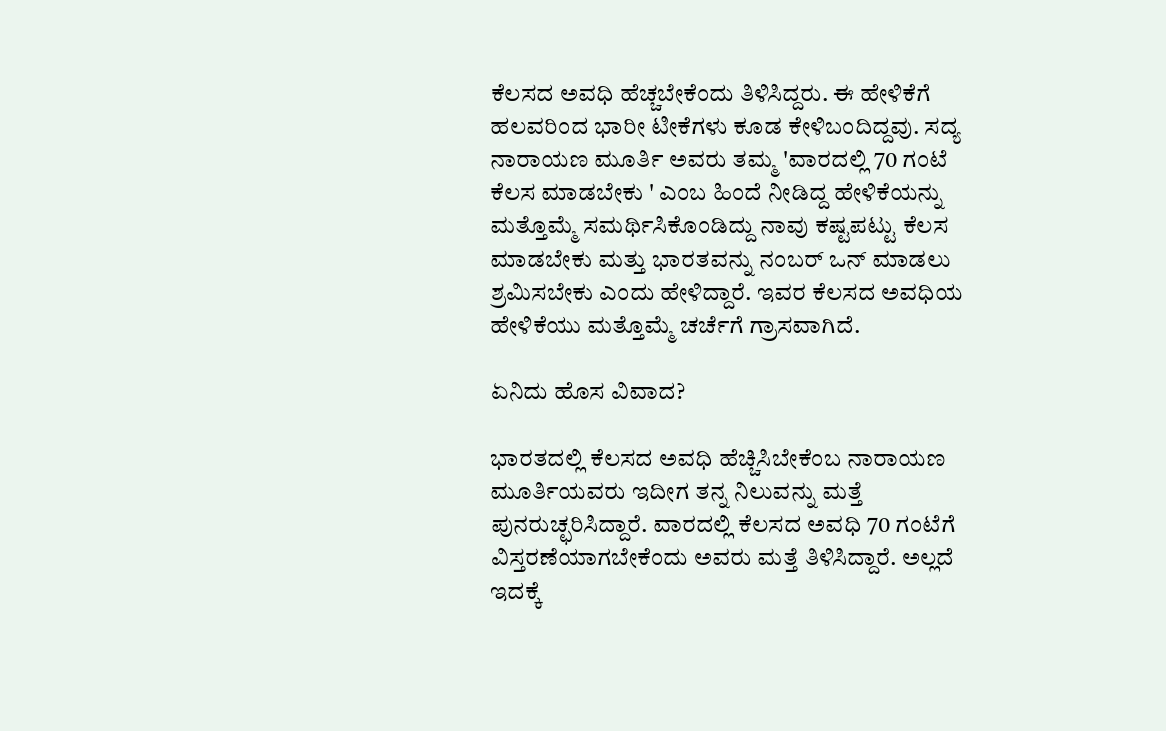ಕೆಲಸದ ಅವಧಿ ಹೆಚ್ಚಬೇಕೆಂದು ತಿಳಿಸಿದ್ದರು. ಈ ಹೇಳಿಕೆಗೆ ಹಲವರಿಂದ ಭಾರೀ ಟೀಕೆಗಳು ಕೂಡ ಕೇಳಿಬಂದಿದ್ದವು. ಸದ್ಯ ನಾರಾಯಣ ಮೂರ್ತಿ ಅವರು ತಮ್ಮ 'ವಾರದಲ್ಲಿ 70 ಗಂಟೆ ಕೆಲಸ ಮಾಡಬೇಕು ' ಎಂಬ ಹಿಂದೆ ನೀಡಿದ್ದ ಹೇಳಿಕೆಯನ್ನು ಮತ್ತೊಮ್ಮೆ ಸಮರ್ಥಿಸಿಕೊಂಡಿದ್ದು ನಾವು ಕಷ್ಟಪಟ್ಟು ಕೆಲಸ ಮಾಡಬೇಕು ಮತ್ತು ಭಾರತವನ್ನು ನಂಬರ್ ಒನ್ ಮಾಡಲು ಶ್ರಮಿಸಬೇಕು ಎಂದು ಹೇಳಿದ್ದಾರೆ. ಇವರ ಕೆಲಸದ ಅವಧಿಯ ಹೇಳಿಕೆಯು ಮತ್ತೊಮ್ಮೆ ಚರ್ಚೆಗೆ ಗ್ರಾಸವಾಗಿದೆ.

ಏನಿದು ಹೊಸ ವಿವಾದ?

ಭಾರತದಲ್ಲಿ ಕೆಲಸದ ಅವಧಿ ಹೆಚ್ಚಿಸಿಬೇಕೆಂಬ ನಾರಾಯಣ ಮೂರ್ತಿಯವರು ಇದೀಗ ತನ್ನ ನಿಲುವನ್ನು ಮತ್ತೆ ಪುನರುಚ್ಛರಿಸಿದ್ದಾರೆ. ವಾರದಲ್ಲಿ ಕೆಲಸದ ಅವಧಿ 70 ಗಂಟೆಗೆ ವಿಸ್ತರಣೆಯಾಗಬೇಕೆಂದು ಅವರು ಮತ್ತೆ ತಿಳಿಸಿದ್ದಾರೆ. ಅಲ್ಲದೆ ಇದಕ್ಕೆ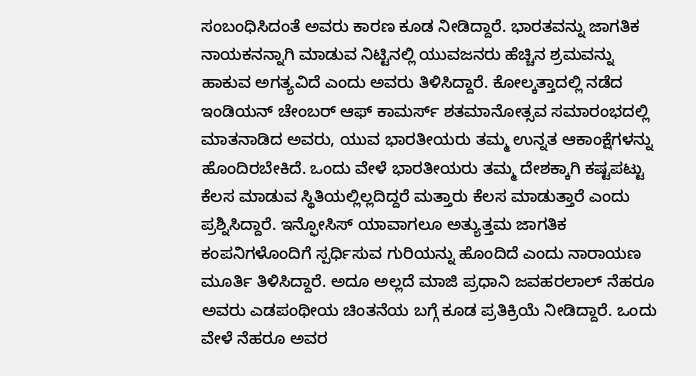ಸಂಬಂಧಿಸಿದಂತೆ ಅವರು ಕಾರಣ ಕೂಡ ನೀಡಿದ್ದಾರೆ. ಭಾರತವನ್ನು ಜಾಗತಿಕ ನಾಯಕನನ್ನಾಗಿ ಮಾಡುವ ನಿಟ್ಟಿನಲ್ಲಿ ಯುವಜನರು ಹೆಚ್ಚಿನ ಶ್ರಮವನ್ನು ಹಾಕುವ ಅಗತ್ಯವಿದೆ ಎಂದು ಅವರು ತಿಳಿಸಿದ್ದಾರೆ. ಕೋಲ್ಕತ್ತಾದಲ್ಲಿ ನಡೆದ ಇಂಡಿಯನ್ ಚೇಂಬರ್ ಆಫ್ ಕಾಮರ್ಸ್ ಶತಮಾನೋತ್ಸವ ಸಮಾರಂಭದಲ್ಲಿ ಮಾತನಾಡಿದ ಅವರು, ಯುವ ಭಾರತೀಯರು ತಮ್ಮ ಉನ್ನತ ಆಕಾಂಕ್ಷೆಗಳನ್ನು ಹೊಂದಿರಬೇಕಿದೆ. ಒಂದು ವೇಳೆ ಭಾರತೀಯರು ತಮ್ಮ ದೇಶಕ್ಕಾಗಿ ಕಷ್ಟಪಟ್ಟು ಕೆಲಸ ಮಾಡುವ ಸ್ಥಿತಿಯಲ್ಲಿಲ್ಲದಿದ್ದರೆ ಮತ್ತಾರು ಕೆಲಸ ಮಾಡುತ್ತಾರೆ ಎಂದು ಪ್ರಶ್ನಿಸಿದ್ದಾರೆ. ಇನ್ಫೋಸಿಸ್ ಯಾವಾಗಲೂ ಅತ್ಯುತ್ತಮ ಜಾಗತಿಕ ಕಂಪನಿಗಳೊಂದಿಗೆ ಸ್ಪರ್ಧಿಸುವ ಗುರಿಯನ್ನು ಹೊಂದಿದೆ ಎಂದು ನಾರಾಯಣ ಮೂರ್ತಿ ತಿಳಿಸಿದ್ದಾರೆ. ಅದೂ ಅಲ್ಲದೆ ಮಾಜಿ ಪ್ರಧಾನಿ ಜವಹರಲಾಲ್‌ ನೆಹರೂ ಅವರು ಎಡಪಂಥೀಯ ಚಿಂತನೆಯ ಬಗ್ಗೆ ಕೂಡ ಪ್ರತಿಕ್ರಿಯೆ ನೀಡಿದ್ದಾರೆ. ಒಂದು ವೇಳೆ ನೆಹರೂ ಅವರ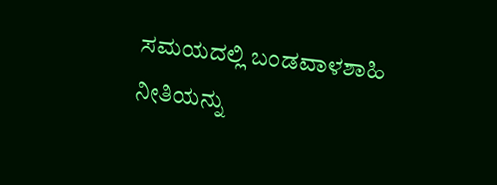ಸಮಯದಲ್ಲಿ ಬಂಡವಾಳಶಾಹಿ ನೀತಿಯನ್ನು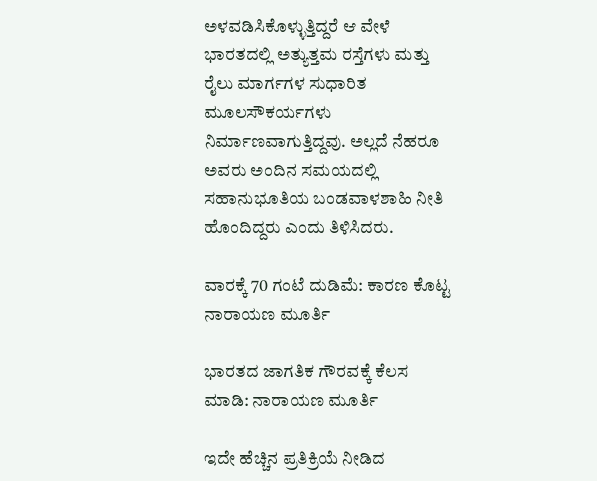ಅಳವಡಿಸಿಕೊಳ್ಳುತ್ತಿದ್ದರೆ ಆ ವೇಳೆ ಭಾರತದಲ್ಲಿ ಅತ್ಯುತ್ತಮ ರಸ್ತೆಗಳು ಮತ್ತು ರೈಲು ಮಾರ್ಗಗಳ ಸುಧಾರಿತ ಮೂಲಸೌಕರ್ಯಗಳು ನಿರ್ಮಾಣವಾಗುತ್ತಿದ್ದವು. ಅಲ್ಲದೆ ನೆಹರೂ ಅವರು ಅಂದಿನ ಸಮಯದಲ್ಲಿ ಸಹಾನುಭೂತಿಯ ಬಂಡವಾಳಶಾಹಿ ನೀತಿ ಹೊಂದಿದ್ದರು ಎಂದು ತಿಳಿಸಿದರು.

ವಾರಕ್ಕೆ 70 ಗಂಟೆ ದುಡಿಮೆ: ಕಾರಣ ಕೊಟ್ಟ ನಾರಾಯಣ ಮೂರ್ತಿ

ಭಾರತದ ಜಾಗತಿಕ ಗೌರವಕ್ಕೆ ಕೆಲಸ ಮಾಡಿ: ನಾರಾಯಣ ಮೂರ್ತಿ

ಇದೇ ಹೆಚ್ಚಿನ ಪ್ರತಿಕ್ರಿಯೆ ನೀಡಿದ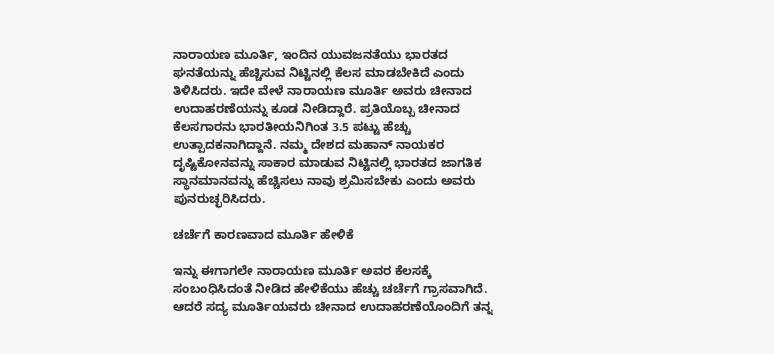ನಾರಾಯಣ ಮೂರ್ತಿ, ಇಂದಿನ ಯುವಜನತೆಯು ಭಾರತದ ಘನತೆಯನ್ನು ಹೆಚ್ಚಿಸುವ ನಿಟ್ಟಿನಲ್ಲಿ ಕೆಲಸ ಮಾಡಬೇಕಿದೆ ಎಂದು ತಿಳಿಸಿದರು. ಇದೇ ವೇಳೆ ನಾರಾಯಣ ಮೂರ್ತಿ ಅವರು ಚೀನಾದ ಉದಾಹರಣೆಯನ್ನು ಕೂಡ ನೀಡಿದ್ದಾರೆ. ಪ್ರತಿಯೊಬ್ಬ ಚೀನಾದ ಕೆಲಸಗಾರನು ಭಾರತೀಯನಿಗಿಂತ 3.5 ಪಟ್ಟು ಹೆಚ್ಚು ಉತ್ಪಾದಕನಾಗಿದ್ದಾನೆ. ನಮ್ಮ ದೇಶದ ಮಹಾನ್‌ ನಾಯಕರ ದೃಷ್ಟಿಕೋನವನ್ನು ಸಾಕಾರ ಮಾಡುವ ನಿಟ್ಟಿನಲ್ಲಿ ಭಾರತದ ಜಾಗತಿಕ ಸ್ಥಾನಮಾನವನ್ನು ಹೆಚ್ಚಿಸಲು ನಾವು ಶ್ರಮಿಸಬೇಕು ಎಂದು ಅವರು ಪುನರುಚ್ಛರಿಸಿದರು.

ಚರ್ಚೆಗೆ ಕಾರಣವಾದ ಮೂರ್ತಿ ಹೇಳಿಕೆ

ಇನ್ನು ಈಗಾಗಲೇ ನಾರಾಯಣ ಮೂರ್ತಿ ಅವರ ಕೆಲಸಕ್ಕೆ ಸಂಬಂಧಿಸಿದಂತೆ ನೀಡಿದ ಹೇಳಿಕೆಯು ಹೆಚ್ಚು ಚರ್ಚೆಗೆ ಗ್ರಾಸವಾಗಿದೆ. ಆದರೆ ಸದ್ಯ ಮೂರ್ತಿಯವರು ಚೀನಾದ ಉದಾಹರಣೆಯೊಂದಿಗೆ ತನ್ನ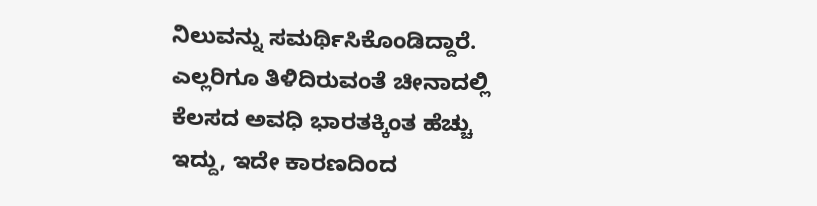ನಿಲುವನ್ನು ಸಮರ್ಥಿಸಿಕೊಂಡಿದ್ದಾರೆ. ಎಲ್ಲರಿಗೂ ತಿಳಿದಿರುವಂತೆ ಚೀನಾದಲ್ಲಿ ಕೆಲಸದ ಅವಧಿ ಭಾರತಕ್ಕಿಂತ ಹೆಚ್ಚು ಇದ್ದು, ಇದೇ ಕಾರಣದಿಂದ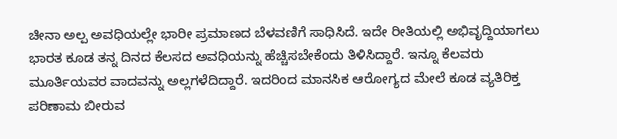ಚೀನಾ ಅಲ್ಪ ಅವಧಿಯಲ್ಲೇ ಭಾರೀ ಪ್ರಮಾಣದ ಬೆಳವಣಿಗೆ ಸಾಧಿಸಿದೆ. ಇದೇ ರೀತಿಯಲ್ಲಿ ಅಭಿವೃದ್ದಿಯಾಗಲು ಭಾರತ ಕೂಡ ತನ್ನ ದಿನದ ಕೆಲಸದ ಅವಧಿಯನ್ನು ಹೆಚ್ಚಿಸಬೇಕೆಂದು ತಿಳಿಸಿದ್ದಾರೆ. ಇನ್ನೂ ಕೆಲವರು ಮೂರ್ತಿಯವರ ವಾದವನ್ನು ಅಲ್ಲಗಳೆದಿದ್ದಾರೆ. ಇದರಿಂದ ಮಾನಸಿಕ ಆರೋಗ್ಯದ ಮೇಲೆ ಕೂಡ ವ್ಯತಿರಿಕ್ತ ಪರಿಣಾಮ ಬೀರುವ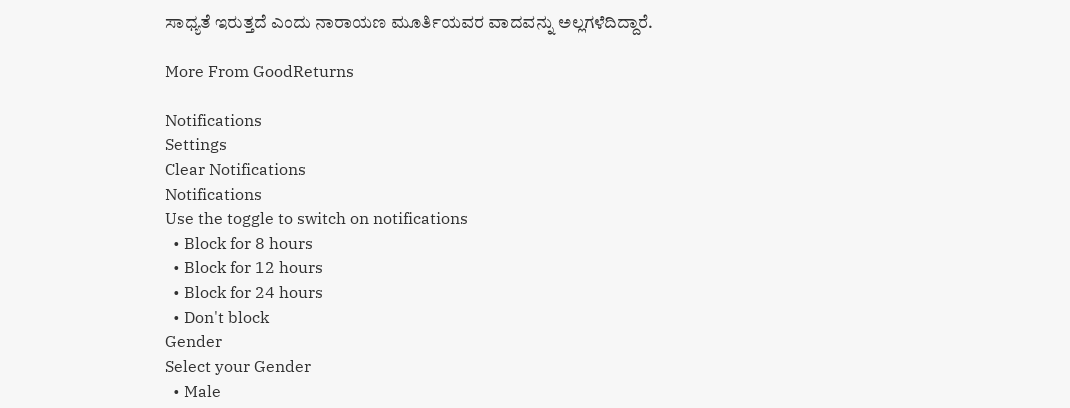ಸಾಧ್ಯತೆ ಇರುತ್ತದೆ ಎಂದು ನಾರಾಯಣ ಮೂರ್ತಿಯವರ ವಾದವನ್ನು ಅಲ್ಲಗಳೆದಿದ್ದಾರೆ.

More From GoodReturns

Notifications
Settings
Clear Notifications
Notifications
Use the toggle to switch on notifications
  • Block for 8 hours
  • Block for 12 hours
  • Block for 24 hours
  • Don't block
Gender
Select your Gender
  • Male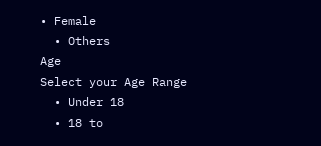• Female
  • Others
Age
Select your Age Range
  • Under 18
  • 18 to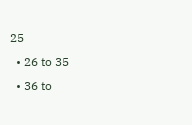25
  • 26 to 35
  • 36 to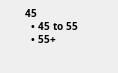45
  • 45 to 55
  • 55+